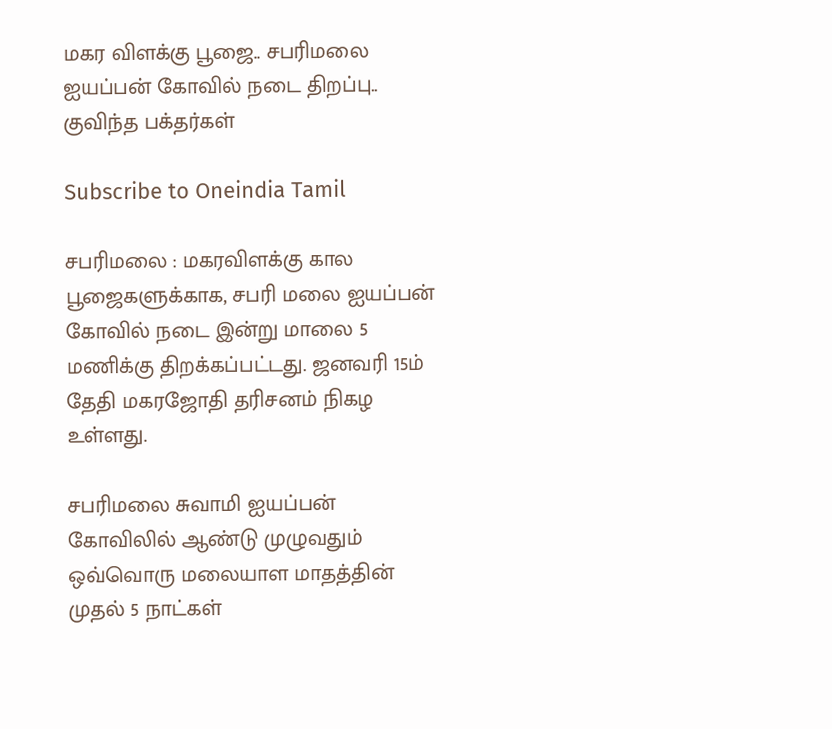மகர விளக்கு பூஜை.. சபரிமலை ஐயப்பன் கோவில் நடை திறப்பு.. குவிந்த பக்தர்கள்

Subscribe to Oneindia Tamil

சபரிமலை : மகரவிளக்கு கால பூஜைகளுக்காக, சபரி மலை ஐயப்பன் கோவில் நடை இன்று மாலை 5 மணிக்கு திறக்கப்பட்டது. ஜனவரி 15ம் தேதி மகரஜோதி தரிசனம் நிகழ உள்ளது.

சபரிமலை சுவாமி ஐயப்பன் கோவிலில் ஆண்டு முழுவதும் ஒவ்வொரு மலையாள மாதத்தின் முதல் 5 நாட்கள்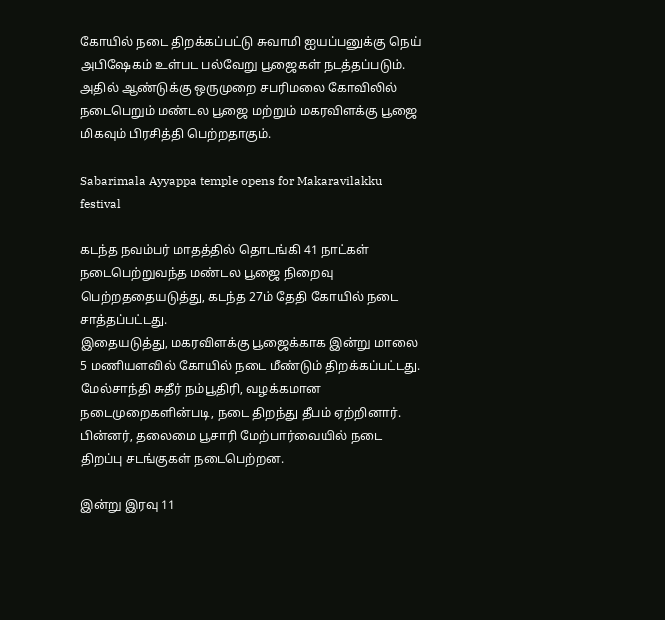கோயில் நடை திறக்கப்பட்டு சுவாமி ஐயப்பனுக்கு நெய் அபிஷேகம் உள்பட பல்வேறு பூஜைகள் நடத்தப்படும். அதில் ஆண்டுக்கு ஒருமுறை சபரிமலை கோவிலில் நடைபெறும் மண்டல பூஜை மற்றும் மகரவிளக்கு பூஜை மிகவும் பிரசித்தி பெற்றதாகும்.

Sabarimala Ayyappa temple opens for Makaravilakku festival

கடந்த நவம்பர் மாதத்தில் தொடங்கி 41 நாட்கள் நடைபெற்றுவந்த மண்டல பூஜை நிறைவு பெற்றததையடுத்து, கடந்த 27ம் தேதி கோயில் நடை சாத்தப்பட்டது.
இதையடுத்து, மகரவிளக்கு பூஜைக்காக இன்று மாலை 5 மணியளவில் கோயில் நடை மீண்டும் திறக்கப்பட்டது. மேல்சாந்தி சுதீர் நம்பூதிரி, வழக்கமான நடைமுறைகளின்படி, நடை திறந்து தீபம் ஏற்றினார். பின்னர், தலைமை பூசாரி மேற்பார்வையில் நடை திறப்பு சடங்குகள் நடைபெற்றன.

இன்று இரவு 11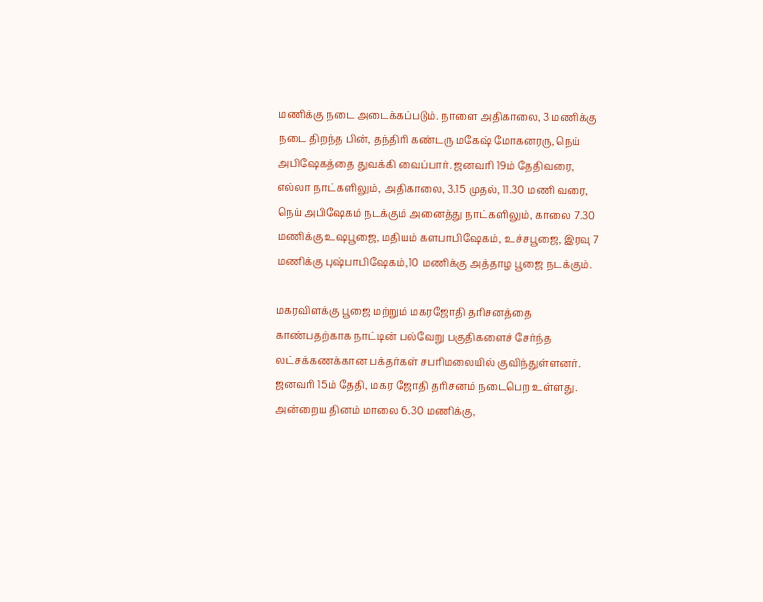மணிக்கு நடை அடைக்கப்படும். நாளை அதிகாலை, 3 மணிக்கு நடை திறந்த பின், தந்திரி கண்டரு மகேஷ் மோகனரரு, நெய் அபிஷேகத்தை துவக்கி வைப்பார். ஜனவரி 19ம் தேதிவரை, எல்லா நாட்களிலும், அதிகாலை, 3.15 முதல், 11.30 மணி வரை, நெய் அபிஷேகம் நடக்கும் அனைத்து நாட்களிலும், காலை 7.30 மணிக்கு உஷபூஜை, மதியம் களபாபிஷேகம், உச்சபூஜை, இரவு 7 மணிக்கு புஷ்பாபிஷேகம்,10 மணிக்கு அத்தாழ பூஜை நடக்கும்.

மகரவிளக்கு பூஜை மற்றும் மகரஜோதி தரிசனத்தை காண்பதற்காக நாட்டின் பல்வேறு பகுதிகளைச் சேர்ந்த லட்சக்கணக்கான பக்தர்கள் சபரிமலையில் குவிந்துள்ளனர். ஜனவரி 15ம் தேதி, மகர ஜோதி தரிசனம் நடைபெற உள்ளது. அன்றைய தினம் மாலை 6.30 மணிக்கு,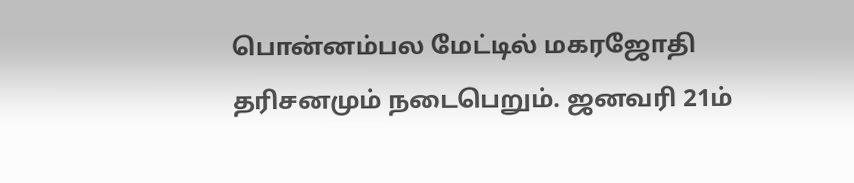பொன்னம்பல மேட்டில் மகரஜோதி தரிசனமும் நடைபெறும். ஜனவரி 21ம்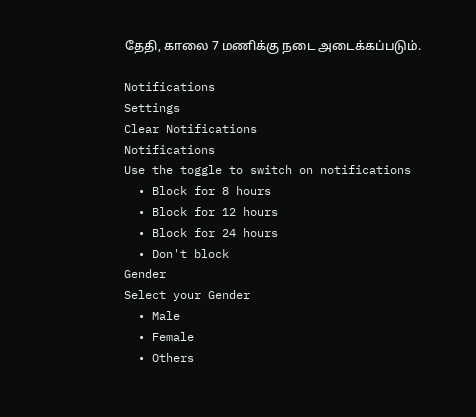தேதி, காலை 7 மணிக்கு நடை அடைக்கப்படும்.

Notifications
Settings
Clear Notifications
Notifications
Use the toggle to switch on notifications
  • Block for 8 hours
  • Block for 12 hours
  • Block for 24 hours
  • Don't block
Gender
Select your Gender
  • Male
  • Female
  • Others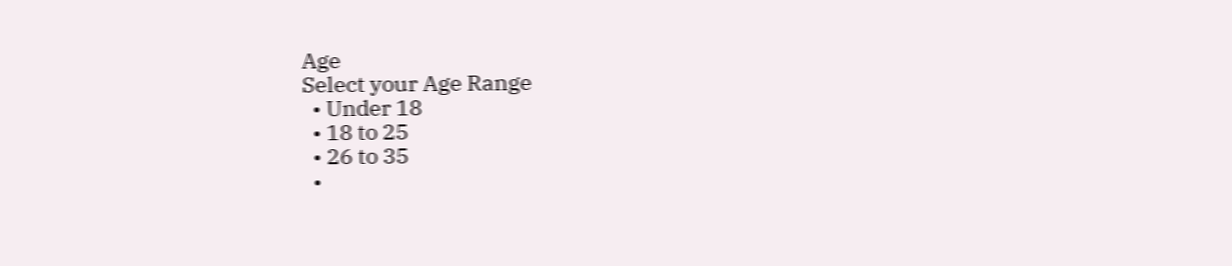Age
Select your Age Range
  • Under 18
  • 18 to 25
  • 26 to 35
  •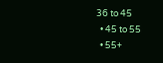36 to 45
  • 45 to 55
  • 55+